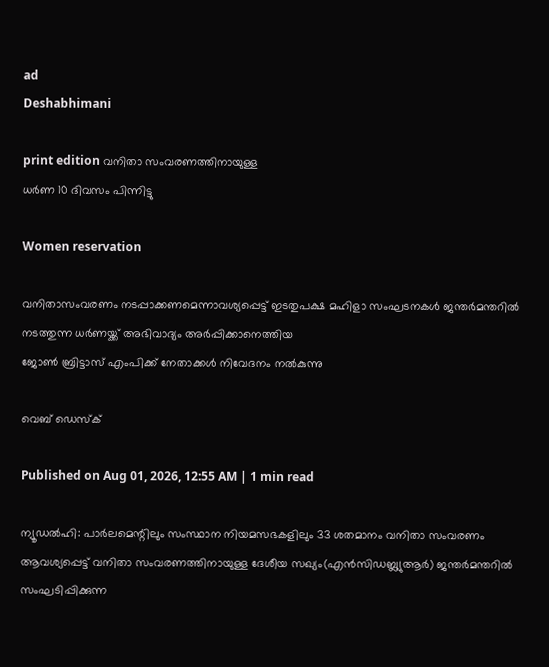ad
Deshabhimani

print edition വനിതാ സംവരണത്തിനായുള്ള
ധർണ 10 ദിവസം പിന്നിട്ടു

Women reservation

വനിതാസംവരണം നടപ്പാക്കണമെന്നാവശ്യപ്പെട്ട്‌ ഇടതുപക്ഷ മഹിളാ സംഘടനകൾ ജന്തർമന്തറിൽ നടത്തുന്ന ധർണയ്ക്ക് അഭിവാദ്യം അർപ്പിക്കാനെത്തിയ
ജോൺ ബ്രിട്ടാസ്‌ എംപിക്ക് നേതാക്കൾ നിവേദനം നൽകുന്നു

വെബ് ഡെസ്ക്

Published on Aug 01, 2026, 12:55 AM | 1 min read

ന്യൂഡൽഹി: പാർലമെന്റിലും സംസ്ഥാന നിയമസഭകളിലും 33 ശതമാനം വനിതാ സംവരണം ആവശ്യപ്പെട്ട്‌ വനിതാ സംവരണത്തിനായുള്ള ദേശീയ സഖ്യം(എൻസിഡബ്ല്യുആർ) ജന്തർമന്തറിൽ സംഘടിപ്പിക്കുന്ന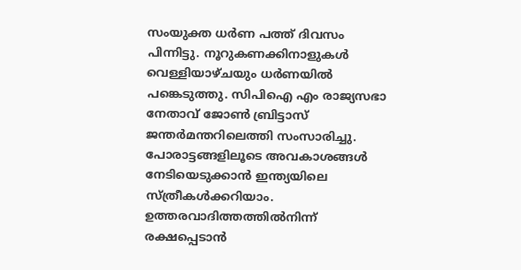സംയുക്ത ധർണ പത്ത്‌ ദിവസം പിന്നിട്ടു. ന‍ൂറുകണക്കിനാളുകൾ വെള്ളിയാഴ്‌ചയും ധർണയിൽ പങ്കെടുത്തു. സിപിഐ എം രാജ്യസഭാ നേതാവ്‌ ജോൺ ബ്രിട്ടാസ്‌ ജന്തർമന്തറിലെത്തി സംസാരിച്ചു. പോരാട്ടങ്ങളിലൂടെ അവകാശങ്ങൾ നേടിയെടുക്കാൻ ഇന്ത്യയിലെ സ്‌ത്രീകൾക്കറിയാം. ഉത്തരവാദിത്തത്തിൽനിന്ന്‌ രക്ഷപ്പെടാൻ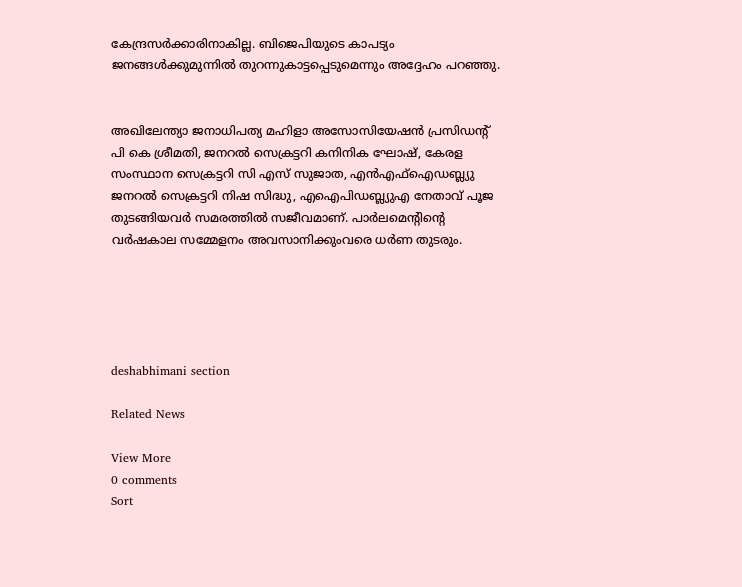കേന്ദ്രസർക്കാരിനാകില്ല. ബിജെപിയുടെ കാപട്യം ജനങ്ങൾക്കുമുന്നിൽ തുറന്നുകാട്ടപ്പെടുമെന്നും അദ്ദേഹം പറഞ്ഞു.


അഖിലേന്ത്യാ ജനാധിപത്യ മഹിളാ അസോസിയേഷൻ പ്രസിഡന്റ്‌ പി കെ ശ്രീമതി, ജനറൽ സെക്രട്ടറി കനിനിക ഘോഷ്‌, കേരള സംസ്ഥാന സെക്രട്ടറി സി എസ്‌ സുജാത, എൻഎഫ്‌ഐഡബ്ല്യു ജനറൽ സെക്രട്ടറി നിഷ സിദ്ധു, എഐപിഡബ്ല്യുഎ നേതാവ്‌ പൂജ തുടങ്ങിയവർ സമരത്തിൽ സജീവമാണ്‌. പാർലമെന്റിന്റെ വർഷകാല സമ്മേളനം അവസാനിക്കുംവരെ ധർണ തുടരും.





deshabhimani section

Related News

View More
0 comments
Sort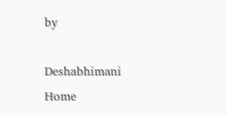by

Deshabhimani
Home